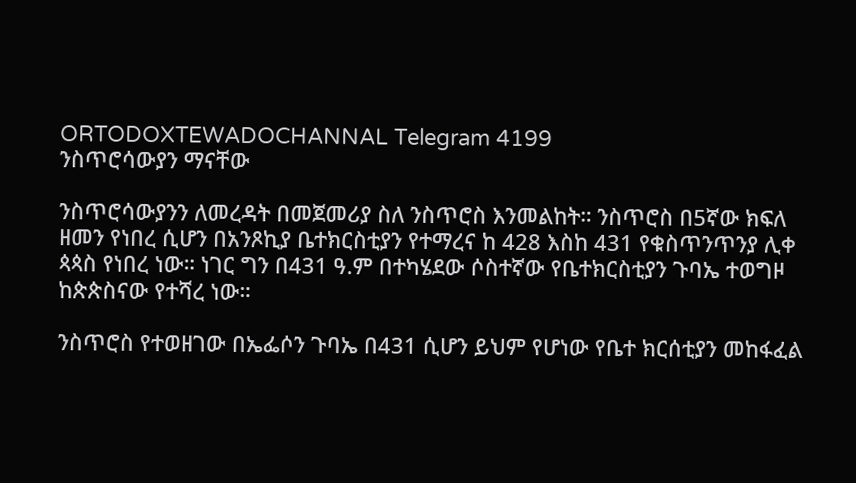ORTODOXTEWADOCHANNAL Telegram 4199
ንስጥሮሳውያን ማናቸው

ንስጥሮሳውያንን ለመረዳት በመጀመሪያ ስለ ንስጥሮስ እንመልከት። ንስጥሮስ በ5ኛው ክፍለ ዘመን የነበረ ሲሆን በአንጾኪያ ቤተክርስቲያን የተማረና ከ 428 እስከ 431 የቁስጥንጥንያ ሊቀ ጳጳስ የነበረ ነው። ነገር ግን በ431 ዓ.ም በተካሄደው ሶስተኛው የቤተክርስቲያን ጉባኤ ተወግዞ ከጵጵስናው የተሻረ ነው።

ንስጥሮስ የተወዘገው በኤፌሶን ጉባኤ በ431 ሲሆን ይህም የሆነው የቤተ ክርሰቲያን መከፋፈል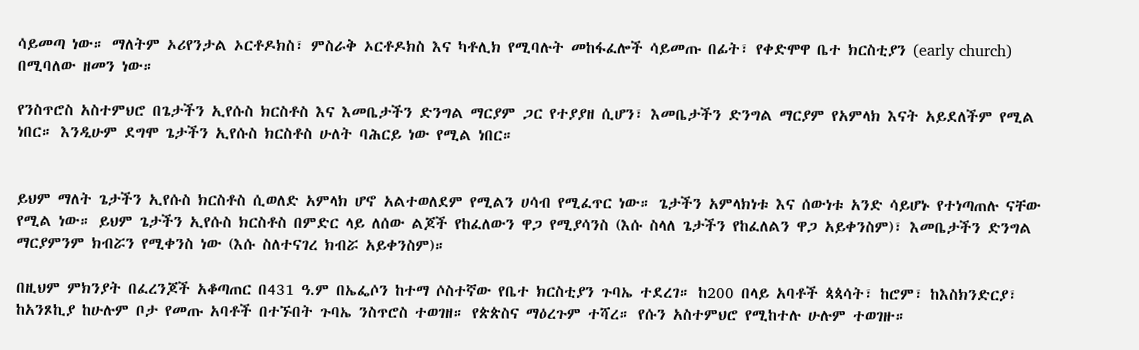ሳይመጣ ነው። ማለትም ኦሪየንታል ኦርቶዶክስ፣ ምስራቅ ኦርቶዶክስ እና ካቶሊክ የሚባሉት መከፋፈሎች ሳይመጡ በፊት፣ የቀድሞዋ ቤተ ክርስቲያን (early church) በሚባለው ዘመን ነው።

የንስጥሮስ አስተምህሮ በጌታችን ኢየሱስ ክርስቶስ እና እመቤታችን ድንግል ማርያም ጋር የተያያዘ ሲሆን፣ እመቤታችን ድንግል ማርያም የአምላክ እናት አይደለችም የሚል ነበር። እንዲሁም ደግሞ ጌታችን ኢየሱስ ክርስቶስ ሁለት ባሕርይ ነው የሚል ነበር።


ይህም ማለት ጌታችን ኢየሱስ ክርስቶስ ሲወለድ አምላክ ሆኖ አልተወለደም የሚልን ሀሳብ የሚፈጥር ነው። ጌታችን አምላክነቱ እና ሰውነቱ አንድ ሳይሆኑ የተነጣጠሉ ናቸው የሚል ነው። ይህም ጌታችን ኢየሱስ ክርስቶስ በምድር ላይ ለሰው ልጆች የከፈለውን ዋጋ የሚያሳንስ (እሱ ስላለ ጌታችን የከፈለልን ዋጋ አይቀንስም)፣ እመቤታችን ድንግል ማርያምንም ክብሯን የሚቀንስ ነው (እሱ ስለተናገረ ክብሯ አይቀንስም)።

በዚህም ምክንያት በፈረንጆች አቆጣጠር በ431 ዓ.ም በኤፌሶን ከተማ ሶስተኛው የቤተ ክርስቲያን ጉባኤ ተደረገ። ከ200 በላይ አባቶች ጳጳሳት፣ ከሮም፣ ከእስክንድርያ፣ ከአንጾኪያ ከሁሉም ቦታ የመጡ አባቶች በተኙበት ጉባኤ ንስጥሮስ ተወገዘ። የጵጵስና ማዕረጉም ተሻረ። የሱን አስተምህሮ የሚከተሉ ሁሉም ተወገዙ።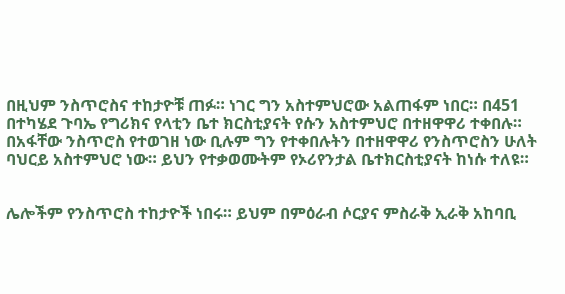በዚህም ንስጥሮስና ተከታዮቹ ጠፉ። ነገር ግን አስተምህሮው አልጠፋም ነበር። በ451 በተካሄደ ጉባኤ የግሪክና የላቲን ቤተ ክርስቲያናት የሱን አስተምህሮ በተዘዋዋሪ ተቀበሉ። በአፋቸው ንስጥሮስ የተወገዘ ነው ቢሉም ግን የተቀበሉትን በተዘዋዋሪ የንስጥሮስን ሁለት ባህርይ አስተምህሮ ነው። ይህን የተቃወሙትም የኦሪየንታል ቤተክርስቲያናት ከነሱ ተለዩ።


ሌሎችም የንስጥሮስ ተከታዮች ነበሩ። ይህም በምዕራብ ሶርያና ምስራቅ ኢራቅ አከባቢ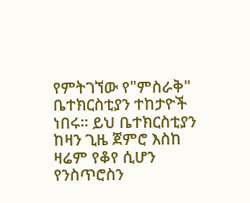የምትገኘው የ"ምስራቅ" ቤተክርስቲያን ተከታዮች ነበሩ። ይህ ቤተክርስቲያን ከዛን ጊዜ ጀምሮ እስከ ዛሬም የቆየ ሲሆን የንስጥሮስን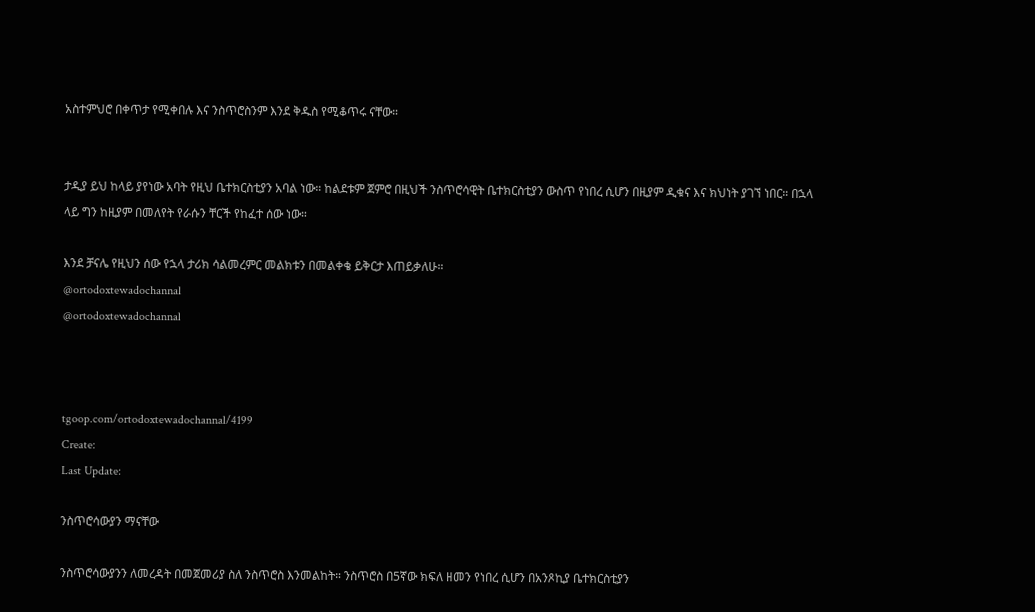አስተምህሮ በቀጥታ የሚቀበሉ እና ንስጥሮስንም እንደ ቅዱስ የሚቆጥሩ ናቸው።


ታዲያ ይህ ከላይ ያየነው አባት የዚህ ቤተክርስቲያን አባል ነው። ከልደቱም ጀምሮ በዚህች ንስጥሮሳዊት ቤተክርስቲያን ውስጥ የነበረ ሲሆን በዚያም ዲቁና እና ክህነት ያገኘ ነበር። በኋላ ላይ ግን ከዚያም በመለየት የራሱን ቸርች የከፈተ ሰው ነው።

እንደ ቻናሌ የዚህን ሰው የኋላ ታሪክ ሳልመረምር መልክቱን በመልቀቄ ይቅርታ እጠይቃለሁ።
@ortodoxtewadochannal
@ortodoxtewadochannal



tgoop.com/ortodoxtewadochannal/4199
Create:
Last Update:

ንስጥሮሳውያን ማናቸው

ንስጥሮሳውያንን ለመረዳት በመጀመሪያ ስለ ንስጥሮስ እንመልከት። ንስጥሮስ በ5ኛው ክፍለ ዘመን የነበረ ሲሆን በአንጾኪያ ቤተክርስቲያን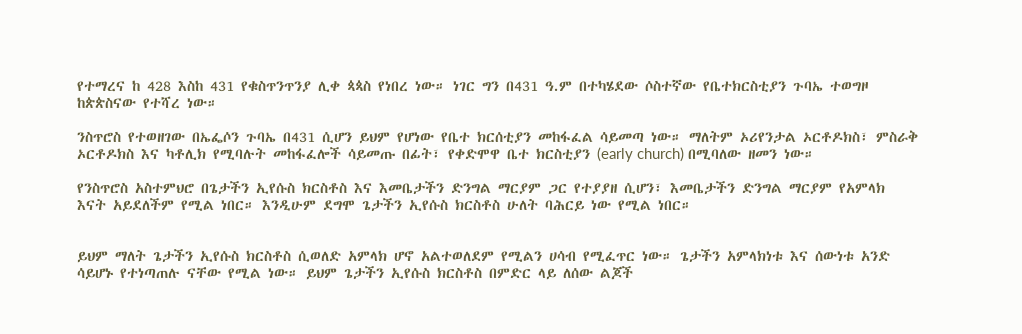የተማረና ከ 428 እስከ 431 የቁስጥንጥንያ ሊቀ ጳጳስ የነበረ ነው። ነገር ግን በ431 ዓ.ም በተካሄደው ሶስተኛው የቤተክርስቲያን ጉባኤ ተወግዞ ከጵጵስናው የተሻረ ነው።

ንስጥሮስ የተወዘገው በኤፌሶን ጉባኤ በ431 ሲሆን ይህም የሆነው የቤተ ክርሰቲያን መከፋፈል ሳይመጣ ነው። ማለትም ኦሪየንታል ኦርቶዶክስ፣ ምስራቅ ኦርቶዶክስ እና ካቶሊክ የሚባሉት መከፋፈሎች ሳይመጡ በፊት፣ የቀድሞዋ ቤተ ክርስቲያን (early church) በሚባለው ዘመን ነው።

የንስጥሮስ አስተምህሮ በጌታችን ኢየሱስ ክርስቶስ እና እመቤታችን ድንግል ማርያም ጋር የተያያዘ ሲሆን፣ እመቤታችን ድንግል ማርያም የአምላክ እናት አይደለችም የሚል ነበር። እንዲሁም ደግሞ ጌታችን ኢየሱስ ክርስቶስ ሁለት ባሕርይ ነው የሚል ነበር።


ይህም ማለት ጌታችን ኢየሱስ ክርስቶስ ሲወለድ አምላክ ሆኖ አልተወለደም የሚልን ሀሳብ የሚፈጥር ነው። ጌታችን አምላክነቱ እና ሰውነቱ አንድ ሳይሆኑ የተነጣጠሉ ናቸው የሚል ነው። ይህም ጌታችን ኢየሱስ ክርስቶስ በምድር ላይ ለሰው ልጆች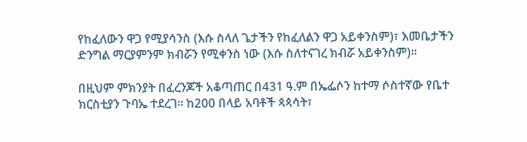የከፈለውን ዋጋ የሚያሳንስ (እሱ ስላለ ጌታችን የከፈለልን ዋጋ አይቀንስም)፣ እመቤታችን ድንግል ማርያምንም ክብሯን የሚቀንስ ነው (እሱ ስለተናገረ ክብሯ አይቀንስም)።

በዚህም ምክንያት በፈረንጆች አቆጣጠር በ431 ዓ.ም በኤፌሶን ከተማ ሶስተኛው የቤተ ክርስቲያን ጉባኤ ተደረገ። ከ200 በላይ አባቶች ጳጳሳት፣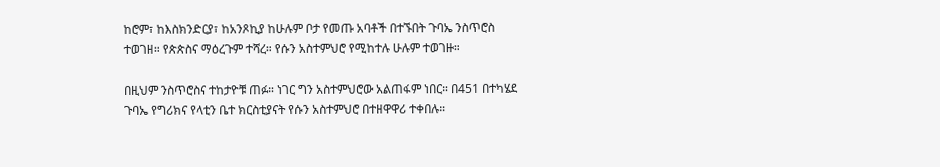ከሮም፣ ከእስክንድርያ፣ ከአንጾኪያ ከሁሉም ቦታ የመጡ አባቶች በተኙበት ጉባኤ ንስጥሮስ ተወገዘ። የጵጵስና ማዕረጉም ተሻረ። የሱን አስተምህሮ የሚከተሉ ሁሉም ተወገዙ።

በዚህም ንስጥሮስና ተከታዮቹ ጠፉ። ነገር ግን አስተምህሮው አልጠፋም ነበር። በ451 በተካሄደ ጉባኤ የግሪክና የላቲን ቤተ ክርስቲያናት የሱን አስተምህሮ በተዘዋዋሪ ተቀበሉ።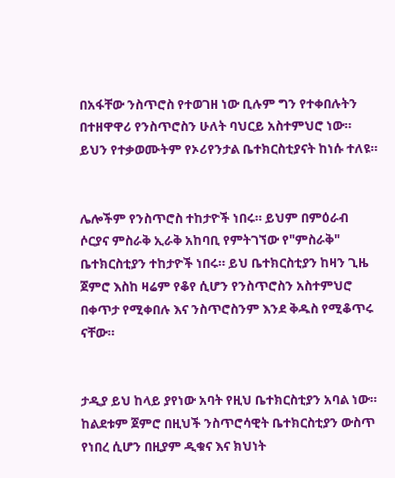በአፋቸው ንስጥሮስ የተወገዘ ነው ቢሉም ግን የተቀበሉትን በተዘዋዋሪ የንስጥሮስን ሁለት ባህርይ አስተምህሮ ነው። ይህን የተቃወሙትም የኦሪየንታል ቤተክርስቲያናት ከነሱ ተለዩ።


ሌሎችም የንስጥሮስ ተከታዮች ነበሩ። ይህም በምዕራብ ሶርያና ምስራቅ ኢራቅ አከባቢ የምትገኘው የ"ምስራቅ" ቤተክርስቲያን ተከታዮች ነበሩ። ይህ ቤተክርስቲያን ከዛን ጊዜ ጀምሮ እስከ ዛሬም የቆየ ሲሆን የንስጥሮስን አስተምህሮ በቀጥታ የሚቀበሉ እና ንስጥሮስንም እንደ ቅዱስ የሚቆጥሩ ናቸው።


ታዲያ ይህ ከላይ ያየነው አባት የዚህ ቤተክርስቲያን አባል ነው። ከልደቱም ጀምሮ በዚህች ንስጥሮሳዊት ቤተክርስቲያን ውስጥ የነበረ ሲሆን በዚያም ዲቁና እና ክህነት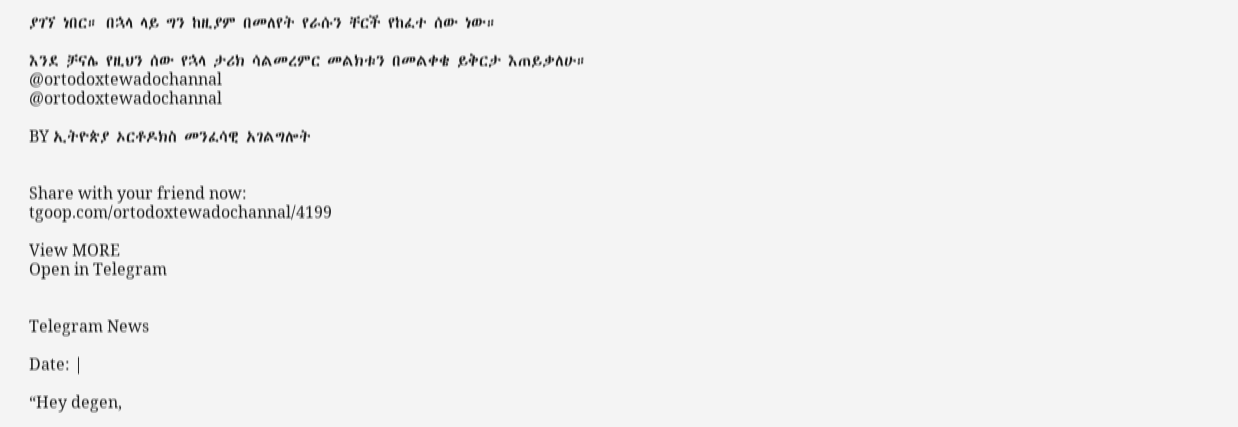ያገኘ ነበር። በኋላ ላይ ግን ከዚያም በመለየት የራሱን ቸርች የከፈተ ሰው ነው።

እንደ ቻናሌ የዚህን ሰው የኋላ ታሪክ ሳልመረምር መልክቱን በመልቀቄ ይቅርታ እጠይቃለሁ።
@ortodoxtewadochannal
@ortodoxtewadochannal

BY ኢትዮጵያ ኦርቶዶክስ መንፈሳዊ አገልግሎት


Share with your friend now:
tgoop.com/ortodoxtewadochannal/4199

View MORE
Open in Telegram


Telegram News

Date: |

“Hey degen,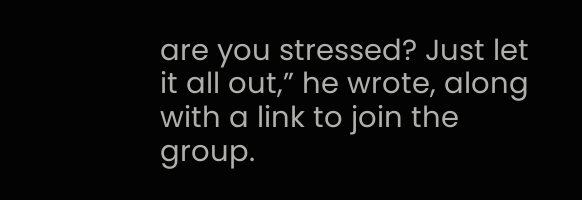are you stressed? Just let it all out,” he wrote, along with a link to join the group.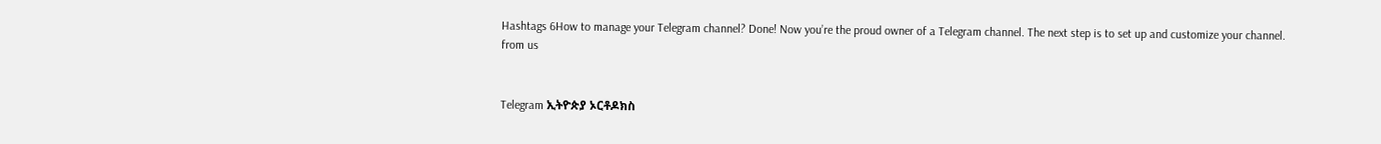Hashtags 6How to manage your Telegram channel? Done! Now you’re the proud owner of a Telegram channel. The next step is to set up and customize your channel.
from us


Telegram ኢትዮጵያ ኦርቶዶክስ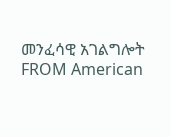መንፈሳዊ አገልግሎት
FROM American